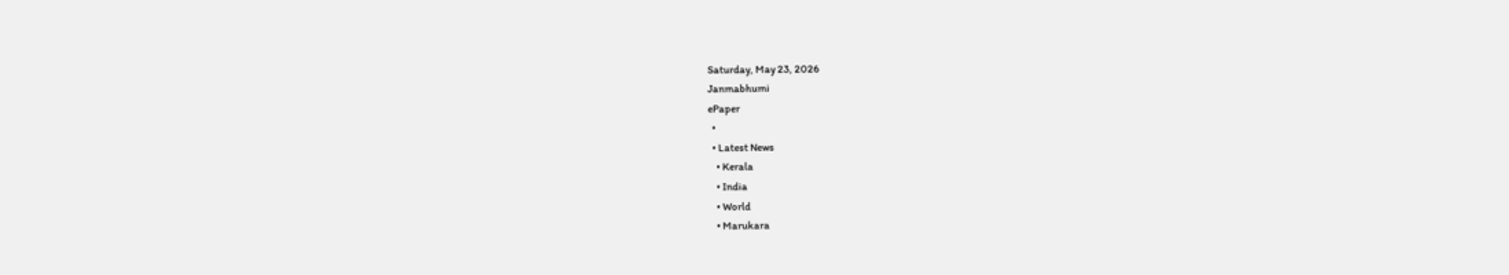Saturday, May 23, 2026
Janmabhumi
ePaper
  •
  • Latest News
    • Kerala
    • India
    • World
    • Marukara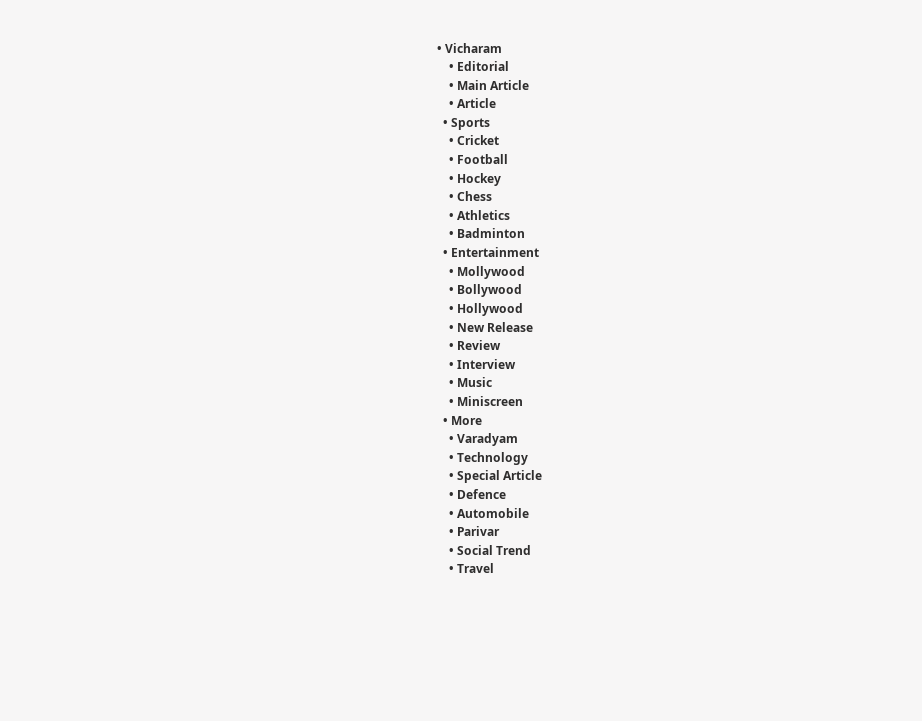• Vicharam
    • Editorial
    • Main Article
    • Article
  • Sports
    • Cricket
    • Football
    • Hockey
    • Chess
    • Athletics
    • Badminton
  • Entertainment
    • Mollywood
    • Bollywood
    • Hollywood
    • New Release
    • Review
    • Interview
    • Music
    • Miniscreen
  • More
    • Varadyam
    • Technology
    • Special Article
    • Defence
    • Automobile
    • Parivar
    • Social Trend
    • Travel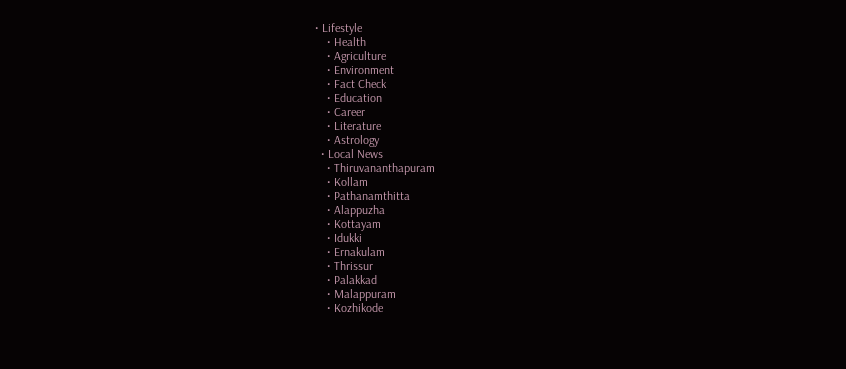• Lifestyle
    • Health
    • Agriculture
    • Environment
    • Fact Check
    • Education
    • Career
    • Literature
    • Astrology
  • Local News
    • Thiruvananthapuram
    • Kollam
    • Pathanamthitta
    • Alappuzha
    • Kottayam
    • Idukki
    • Ernakulam
    • Thrissur
    • Palakkad
    • Malappuram
    • Kozhikode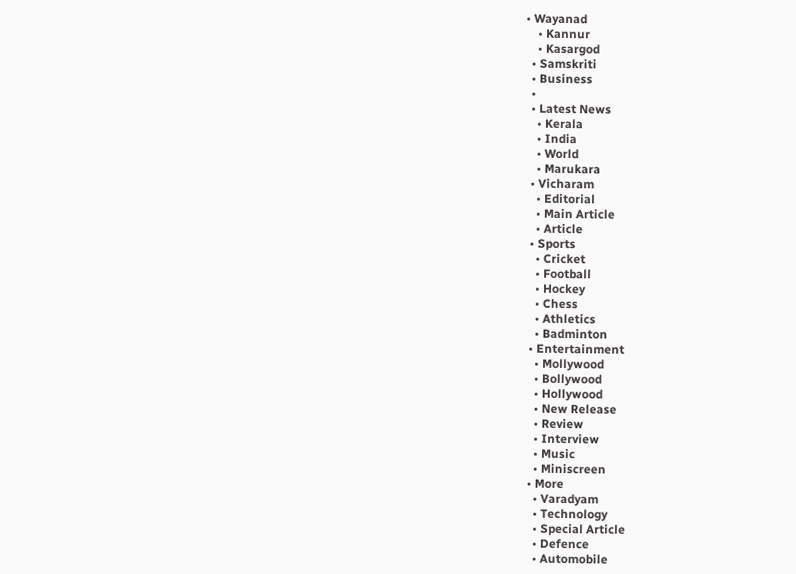• Wayanad
    • Kannur
    • Kasargod
  • Samskriti
  • Business
  •
  • Latest News
    • Kerala
    • India
    • World
    • Marukara
  • Vicharam
    • Editorial
    • Main Article
    • Article
  • Sports
    • Cricket
    • Football
    • Hockey
    • Chess
    • Athletics
    • Badminton
  • Entertainment
    • Mollywood
    • Bollywood
    • Hollywood
    • New Release
    • Review
    • Interview
    • Music
    • Miniscreen
  • More
    • Varadyam
    • Technology
    • Special Article
    • Defence
    • Automobile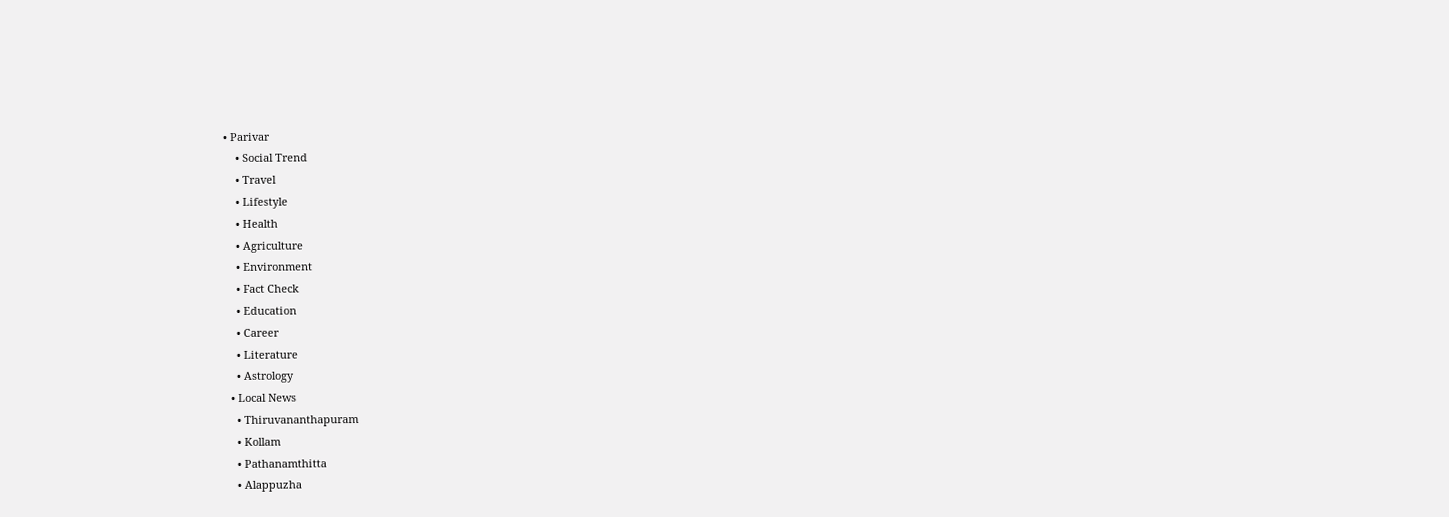• Parivar
    • Social Trend
    • Travel
    • Lifestyle
    • Health
    • Agriculture
    • Environment
    • Fact Check
    • Education
    • Career
    • Literature
    • Astrology
  • Local News
    • Thiruvananthapuram
    • Kollam
    • Pathanamthitta
    • Alappuzha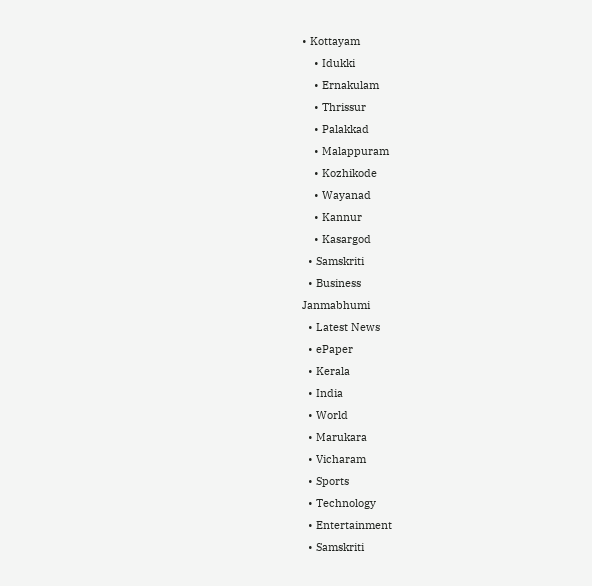• Kottayam
    • Idukki
    • Ernakulam
    • Thrissur
    • Palakkad
    • Malappuram
    • Kozhikode
    • Wayanad
    • Kannur
    • Kasargod
  • Samskriti
  • Business
Janmabhumi
  • Latest News
  • ePaper
  • Kerala
  • India
  • World
  • Marukara
  • Vicharam
  • Sports
  • Technology
  • Entertainment
  • Samskriti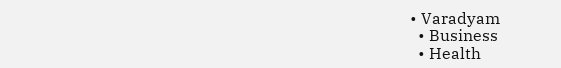• Varadyam
  • Business
  • Health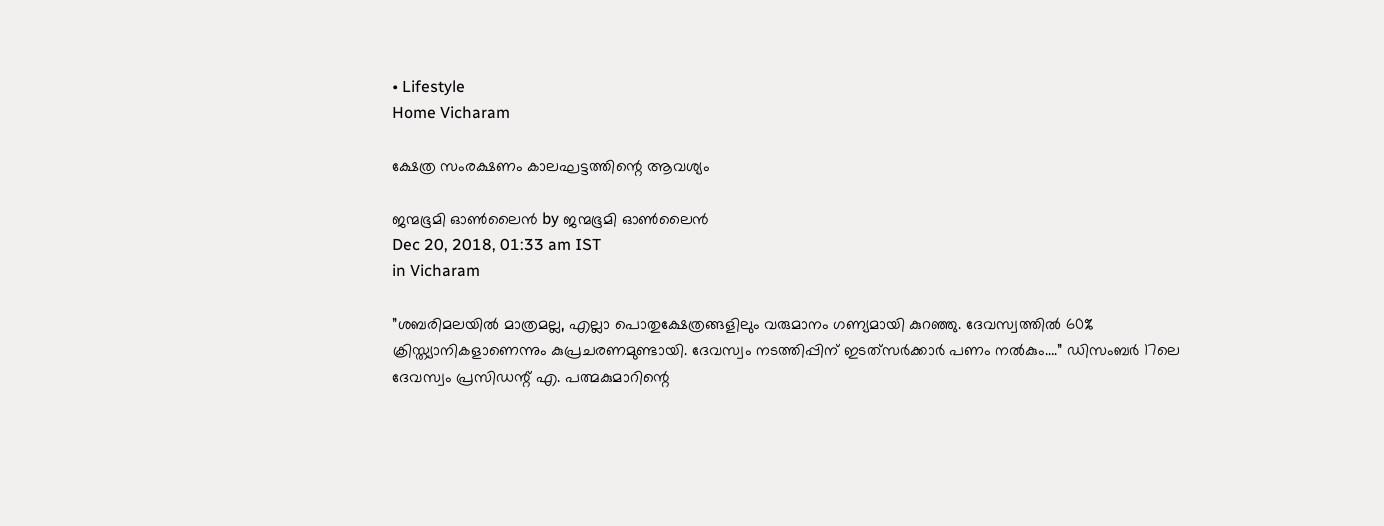• Lifestyle
Home Vicharam

ക്ഷേത്ര സംരക്ഷണം കാലഘട്ടത്തിന്റെ ആവശ്യം

ജന്മഭൂമി ഓണ്‍ലൈന്‍ by ജന്മഭൂമി ഓണ്‍ലൈന്‍
Dec 20, 2018, 01:33 am IST
in Vicharam

”ശബരിമലയില്‍ മാത്രമല്ല, എല്ലാ പൊതുക്ഷേത്രങ്ങളിലും വരുമാനം ഗണ്യമായി കുറഞ്ഞു. ദേവസ്വത്തില്‍ 60% ക്രിസ്ത്യാനികളാണെന്നും കുപ്രചരണമുണ്ടായി. ദേവസ്വം നടത്തിപ്പിന് ഇടത്‌സര്‍ക്കാര്‍ പണം നല്‍കും….” ഡിസംബര്‍ 17ലെ ദേവസ്വം പ്രസിഡന്റ് എ. പത്മകുമാറിന്റെ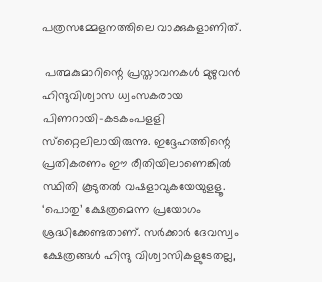പത്രസമ്മേളനത്തിലെ വാക്കുകളാണിത്.

 പത്മകുമാറിന്റെ പ്രസ്താവനകള്‍ മുഴുവന്‍ ഹിന്ദുവിശ്വാസ ധ്വംസകരായ പിണറായി-കടകംപളളി സ്‌റ്റൈലിലായിരുന്നു. ഇദ്ദേഹത്തിന്റെ പ്രതികരണം ഈ രീതിയിലാണെങ്കില്‍ സ്ഥിതി കൂടുതല്‍ വഷളാവുകയേയുളളൂ. ‘പൊതു’ ക്ഷേത്രമെന്ന പ്രയോഗം ശ്രദ്ധിക്കേണ്ടതാണ്. സര്‍ക്കാര്‍ ദേവസ്വം ക്ഷേത്രങ്ങള്‍ ഹിന്ദു വിശ്വാസികളുടേതല്ല,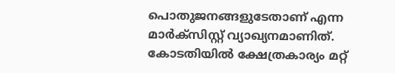പൊതുജനങ്ങളുടേതാണ് എന്ന മാര്‍ക്‌സിസ്റ്റ് വ്യാഖ്യനമാണിത്. കോടതിയില്‍ ക്ഷേത്രകാര്യം മറ്റ്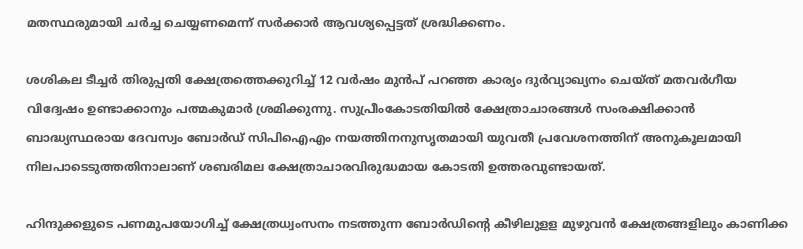മതസ്ഥരുമായി ചര്‍ച്ച ചെയ്യണമെന്ന് സര്‍ക്കാര്‍ ആവശ്യപ്പെട്ടത് ശ്രദ്ധിക്കണം.

ശശികല ടീച്ചര്‍ തിരുപ്പതി ക്ഷേത്രത്തെക്കുറിച്ച് 12 വര്‍ഷം മുന്‍പ് പറഞ്ഞ കാര്യം ദുര്‍വ്യാഖ്യനം ചെയ്ത് മതവര്‍ഗീയ വിദ്വേഷം ഉണ്ടാക്കാനും പത്മകുമാര്‍ ശ്രമിക്കുന്നു. സുപ്രീംകോടതിയില്‍ ക്ഷേത്രാചാരങ്ങള്‍ സംരക്ഷിക്കാന്‍ ബാദ്ധ്യസ്ഥരായ ദേവസ്വം ബോര്‍ഡ് സിപിഐഎം നയത്തിനനുസൃതമായി യുവതീ പ്രവേശനത്തിന് അനുകൂലമായി നിലപാടെടുത്തതിനാലാണ് ശബരിമല ക്ഷേത്രാചാരവിരുദ്ധമായ കോടതി ഉത്തരവുണ്ടായത്.

ഹിന്ദുക്കളുടെ പണമുപയോഗിച്ച് ക്ഷേത്രധ്വംസനം നടത്തുന്ന ബോര്‍ഡിന്റെ കീഴിലുളള മുഴുവന്‍ ക്ഷേത്രങ്ങളിലും കാണിക്ക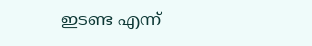ഇടണ്ട എന്ന്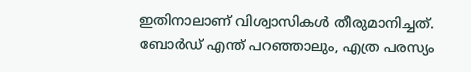ഇതിനാലാണ് വിശ്വാസികള്‍ തീരുമാനിച്ചത്. ബോര്‍ഡ് എന്ത് പറഞ്ഞാലും, എത്ര പരസ്യം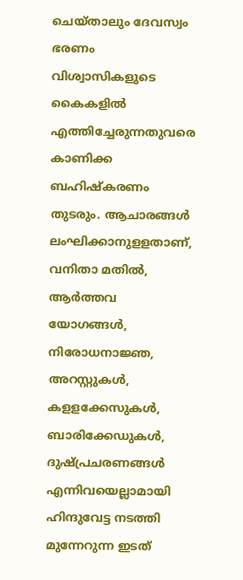ചെയ്താലും ദേവസ്വം ഭരണം വിശ്വാസികളുടെ കൈകളില്‍ എത്തിച്ചേരുന്നതുവരെ കാണിക്ക ബഹിഷ്‌കരണം തുടരും. ആചാരങ്ങള്‍ ലംഘിക്കാനുളളതാണ്, വനിതാ മതില്‍, ആര്‍ത്തവ യോഗങ്ങള്‍, നിരോധനാജ്ഞ, അറസ്റ്റുകള്‍, കളളക്കേസുകള്‍, ബാരിക്കേഡുകള്‍, ദുഷ്പ്രചരണങ്ങള്‍ എന്നിവയെല്ലാമായി ഹിന്ദുവേട്ട നടത്തി മുന്നേറുന്ന ഇടത്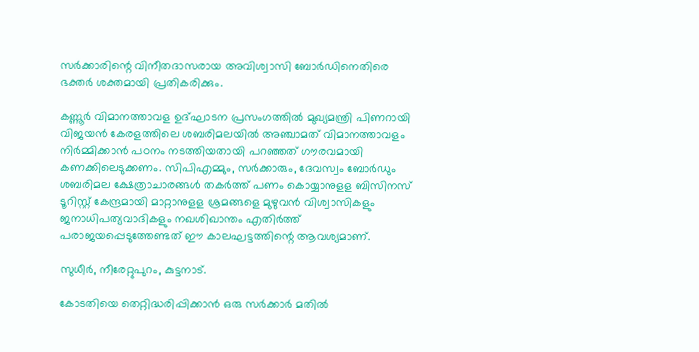സര്‍ക്കാരിന്റെ വിനീതദാസരായ അവിശ്വാസി ബോര്‍ഡിനെതിരെ ഭക്തര്‍ ശക്തമായി പ്രതികരിക്കും.

കണ്ണൂര്‍ വിമാനത്താവള ഉദ്ഘാടന പ്രസംഗത്തില്‍ മുഖ്യമന്ത്രി പിണറായി വിജയന്‍ കേരളത്തിലെ ശബരിമലയില്‍ അഞ്ചാമത് വിമാനത്താവളം നിര്‍മ്മിക്കാന്‍ പഠനം നടത്തിയതായി പറഞ്ഞത് ഗൗരവമായി കണക്കിലെടുക്കണം. സിപിഎമ്മും, സര്‍ക്കാരും, ദേവസ്വം ബോര്‍ഡും ശബരിമല ക്ഷേത്രാചാരങ്ങള്‍ തകര്‍ത്ത് പണം കൊയ്യാനുളള ബിസിനസ് ടൂറിസ്റ്റ് കേന്ദ്രമായി മാറ്റാനുളള ശ്രമങ്ങളെ മുഴുവന്‍ വിശ്വാസികളും ജനാധിപത്യവാദികളും നഖശിഖാന്തം എതിര്‍ത്ത് പരാജയപ്പെടുത്തേണ്ടത് ഈ കാലഘട്ടത്തിന്റെ ആവശ്യമാണ്.

സുധീര്‍, നീരേറ്റുപുറം, കുട്ടനാട്.

കോടതിയെ തെറ്റിദ്ധരിപ്പിക്കാന്‍ ഒരു സര്‍ക്കാര്‍ മതില്‍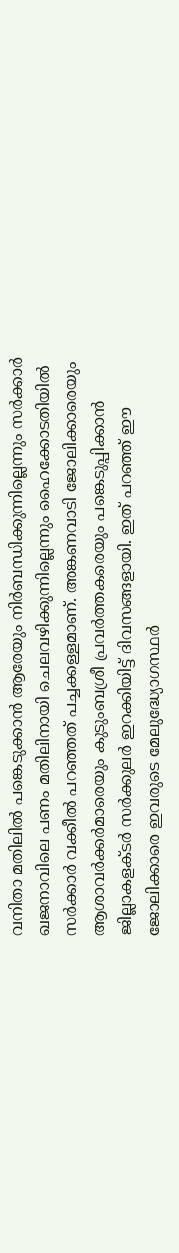വനിതാ മതിലില്‍ പങ്കെടുക്കാന്‍ ആരേയും നിര്‍ബന്ധിക്കുന്നില്ലെന്നും സര്‍ക്കാര്‍ ഖജനാവിലെ പണം മതിലിനായി ചെലവഴിക്കുന്നില്ലെന്നും ഹൈക്കോടതിയില്‍ സര്‍ക്കാര്‍ വക്കീല്‍ പറഞ്ഞത് പച്ചക്കള്ളമാണ്. അങ്കണവാടി ജോലിക്കാരെയും ആശാവര്‍ക്കര്‍മാരെയും കുടുംബശ്രീ പ്രവര്‍ത്തകരെയും പങ്കെടുപ്പിക്കാന്‍ ജില്ലാകളക്ടര്‍ സര്‍ക്കുലര്‍ ഇറക്കിയിട്ട് ദിവസങ്ങളായി. ഇത് പറഞ്ഞ് ഈ ജോലിക്കാരെ ഇവരുടെ മേലുദ്ധ്യോഗസ്ഥര്‍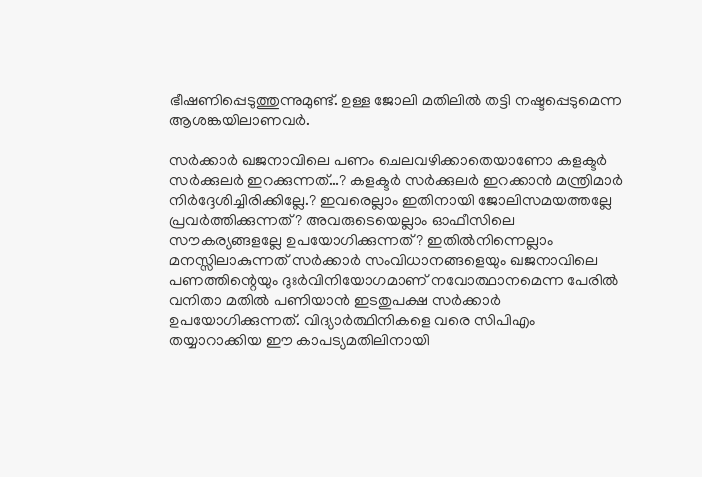ഭീഷണിപ്പെടുത്തുന്നുമുണ്ട്. ഉള്ള ജോലി മതിലില്‍ തട്ടി നഷ്ടപ്പെടുമെന്ന ആശങ്കയിലാണവര്‍.

സര്‍ക്കാര്‍ ഖജനാവിലെ പണം ചെലവഴിക്കാതെയാണോ കളക്ടര്‍ സര്‍ക്കുലര്‍ ഇറക്കുന്നത്…? കളക്ടര്‍ സര്‍ക്കുലര്‍ ഇറക്കാന്‍ മന്ത്രിമാര്‍ നിര്‍ദ്ദേശിച്ചിരിക്കില്ലേ.? ഇവരെല്ലാം ഇതിനായി ജോലിസമയത്തല്ലേ പ്രവര്‍ത്തിക്കുന്നത്? അവരുടെയെല്ലാം ഓഫീസിലെ സൗകര്യങ്ങളല്ലേ ഉപയോഗിക്കുന്നത്? ഇതില്‍നിന്നെല്ലാം മനസ്സിലാകുന്നത് സര്‍ക്കാര്‍ സംവിധാനങ്ങളെയും ഖജനാവിലെ പണത്തിന്റെയും ദുഃര്‍വിനിയോഗമാണ് നവോത്ഥാനമെന്ന പേരില്‍ വനിതാ മതില്‍ പണിയാന്‍ ഇടതുപക്ഷ സര്‍ക്കാര്‍ ഉപയോഗിക്കുന്നത്. വിദ്യാര്‍ത്ഥിനികളെ വരെ സിപിഎം തയ്യാറാക്കിയ ഈ കാപട്യമതിലിനായി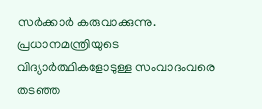സര്‍ക്കാര്‍ കരുവാക്കുന്നു. പ്രധാനമന്ത്രിയുടെ വിദ്യാര്‍ത്ഥികളോടുള്ള സംവാദംവരെ തടഞ്ഞ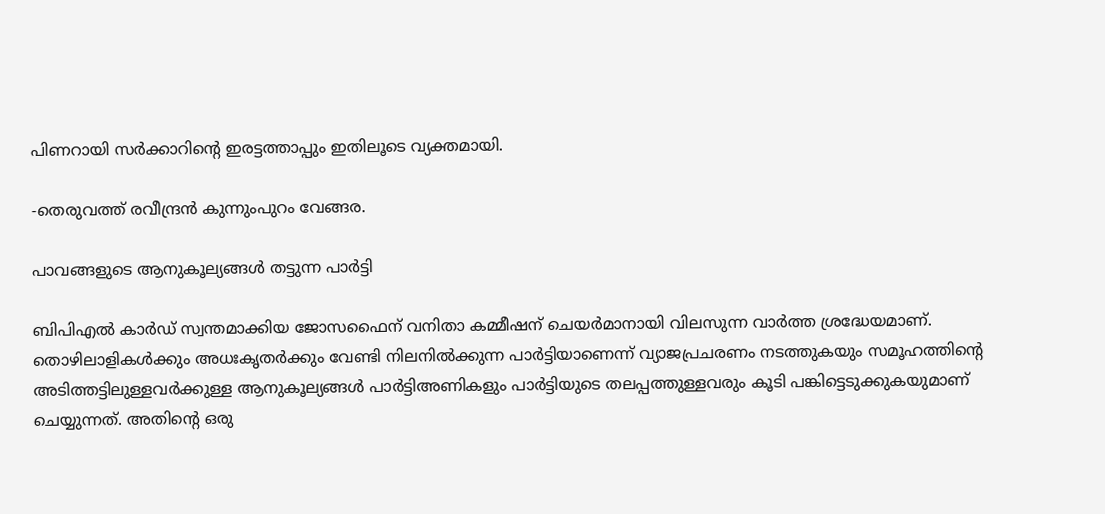പിണറായി സര്‍ക്കാറിന്റെ ഇരട്ടത്താപ്പും ഇതിലൂടെ വ്യക്തമായി.

-തെരുവത്ത് രവീന്ദ്രന്‍ കുന്നുംപുറം വേങ്ങര.

പാവങ്ങളുടെ ആനുകൂല്യങ്ങള്‍ തട്ടുന്ന പാര്‍ട്ടി

ബിപിഎല്‍ കാര്‍ഡ് സ്വന്തമാക്കിയ ജോസഫൈന് വനിതാ കമ്മീഷന് ചെയര്‍മാനായി വിലസുന്ന വാര്‍ത്ത ശ്രദ്ധേയമാണ്. തൊഴിലാളികള്‍ക്കും അധഃകൃതര്‍ക്കും വേണ്ടി നിലനില്‍ക്കുന്ന പാര്‍ട്ടിയാണെന്ന് വ്യാജപ്രചരണം നടത്തുകയും സമൂഹത്തിന്റെ അടിത്തട്ടിലുള്ളവര്‍ക്കുള്ള ആനുകൂല്യങ്ങള്‍ പാര്‍ട്ടിഅണികളും പാര്‍ട്ടിയുടെ തലപ്പത്തുള്ളവരും കൂടി പങ്കിട്ടെടുക്കുകയുമാണ് ചെയ്യുന്നത്. അതിന്റെ ഒരു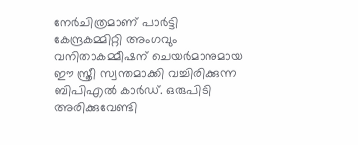നേര്‍ചിത്രമാണ് പാര്‍ട്ടി കേന്ദ്രകമ്മിറ്റി അംഗവും വനിതാകമ്മീഷന് ചെയര്‍മാനുമായ ഈ സ്ത്രീ സ്വന്തമാക്കി വച്ചിരിക്കുന്ന ബിപിഎല്‍ കാര്‍ഡ്. ഒരുപിടി അരിക്കുവേണ്ടി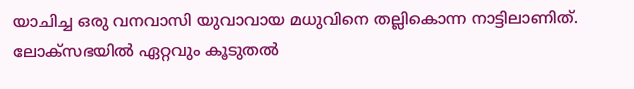യാചിച്ച ഒരു വനവാസി യുവാവായ മധുവിനെ തല്ലികൊന്ന നാട്ടിലാണിത്. ലോക്‌സഭയില്‍ ഏറ്റവും കൂടുതല്‍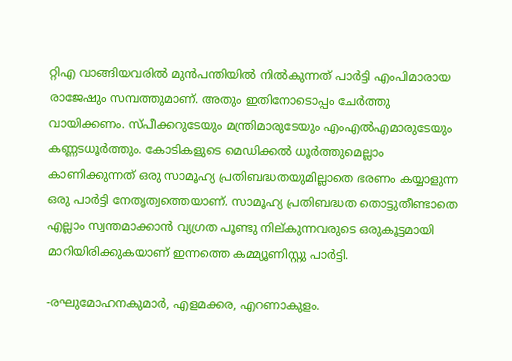റ്റിഎ വാങ്ങിയവരില്‍ മുന്‍പന്തിയില്‍ നില്‍കുന്നത് പാര്‍ട്ടി എംപിമാരായ രാജേഷും സമ്പത്തുമാണ്. അതും ഇതിനോടൊപ്പം ചേര്‍ത്തു വായിക്കണം. സ്പീക്കറുടേയും മന്ത്രിമാരുടേയും എംഎല്‍എമാരുടേയും കണ്ണടധൂര്‍ത്തും. കോടികളുടെ മെഡിക്കല്‍ ധൂര്‍ത്തുമെല്ലാം കാണിക്കുന്നത് ഒരു സാമൂഹ്യ പ്രതിബദ്ധതയുമില്ലാതെ ഭരണം കയ്യാളുന്ന ഒരു പാര്‍ട്ടി നേതൃത്വത്തെയാണ്. സാമൂഹ്യ പ്രതിബദ്ധത തൊട്ടുതീണ്ടാതെ എല്ലാം സ്വന്തമാക്കാന്‍ വ്യഗ്രത പൂണ്ടു നില്കുന്നവരുടെ ഒരുകൂട്ടമായി മാറിയിരിക്കുകയാണ് ഇന്നത്തെ കമ്മ്യൂണിസ്റ്റു പാര്‍ട്ടി.

-രഘുമോഹനകുമാര്‍, എളമക്കര, എറണാകുളം.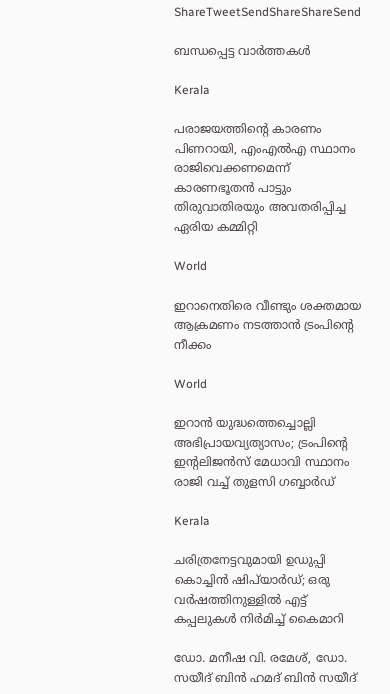ShareTweetSendShareShareSend

ബന്ധപ്പെട്ട വാര്‍ത്തകള്‍

Kerala

പരാജയത്തിന്റെ കാരണം പിണറായി, എംഎൽഎ സ്ഥാനം രാജിവെക്കണമെന്ന് കാരണഭൂതൻ പാട്ടും തിരുവാതിരയും അവതരിപ്പിച്ച ഏരിയ കമ്മിറ്റി

World

ഇറാനെതിരെ വീണ്ടും ശക്തമായ ആക്രമണം നടത്താൻ ട്രംപിന്റെ നീക്കം

World

ഇറാൻ യുദ്ധത്തെച്ചൊല്ലി അഭിപ്രായവ്യത്യാസം; ട്രംപിന്റെ ഇന്റലിജൻസ് മേധാവി സ്ഥാനം രാജി വച്ച് തുളസി ഗബ്ബാർഡ്

Kerala

ചരിത്രനേട്ടവുമായി ഉഡുപ്പി കൊച്ചിന്‍ ഷിപ്‌യാര്‍ഡ്; ഒരു വര്‍ഷത്തിനുള്ളില്‍ എട്ട് കപ്പലുകള്‍ നിര്‍മിച്ച് കൈമാറി

ഡോ. മനീഷ വി. രമേശ്, ഡോ. സയീദ് ബിന്‍ ഹമദ് ബിന്‍ സയീദ്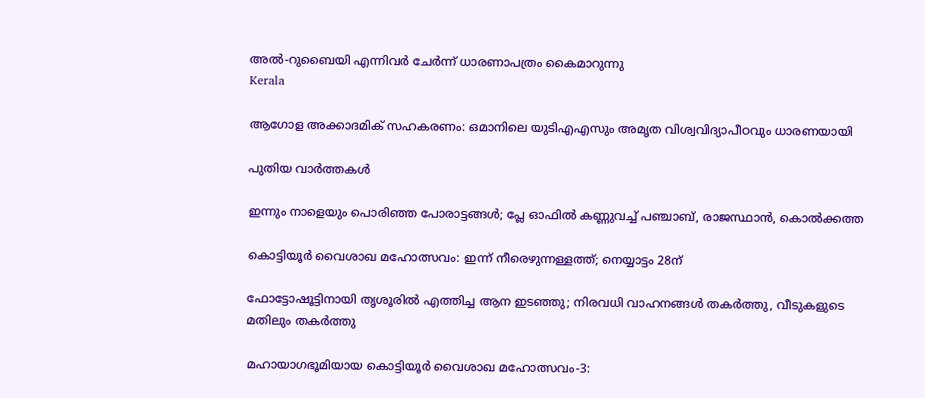അല്‍-റുബൈയി എന്നിവര്‍ ചേര്‍ന്ന് ധാരണാപത്രം കൈമാറുന്നു
Kerala

ആഗോള അക്കാദമിക് സഹകരണം: ഒമാനിലെ യുടിഎഎസും അമൃത വിശ്വവിദ്യാപീഠവും ധാരണയായി

പുതിയ വാര്‍ത്തകള്‍

ഇന്നും നാളെയും പൊരിഞ്ഞ പോരാട്ടങ്ങള്‍; പ്ലേ ഓഫില്‍ കണ്ണുവച്ച് പഞ്ചാബ്, രാജസ്ഥാന്‍, കൊല്‍ക്കത്ത

കൊട്ടിയൂര്‍ വൈശാഖ മഹോത്സവം: ഇന്ന് നീരെഴുന്നള്ളത്ത്; നെയ്യാട്ടം 28ന്

ഫോട്ടോഷൂട്ടിനായി തൃശൂരിൽ എത്തിച്ച ആന ഇടഞ്ഞു; നിരവധി വാഹനങ്ങൾ തകർത്തു, വീടുകളുടെ മതിലും തകർത്തു

മഹായാഗഭൂമിയായ കൊട്ടിയൂര്‍ വൈശാഖ മഹോത്സവം-3: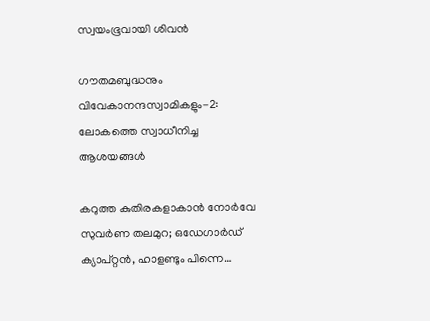സ്വയംഭൂവായി ശിവന്‍

ഗൗതമബുദ്ധനും വിവേകാനന്ദസ്വാമികളും-2: ലോകത്തെ സ്വാധീനിച്ച ആശയങ്ങള്‍

കറുത്ത കുതിരകളാകാന്‍ നോര്‍വേ സുവര്‍ണ തലമുറ; ഒഡേഗാര്‍ഡ് ക്യാപ്റ്റന്‍, ഹാളണ്ടും പിന്നെ…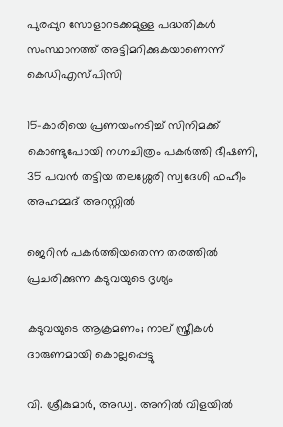പുരപ്പുറ സോളാറടക്കമുള്ള പദ്ധതികള്‍ സംസ്ഥാനത്ത് അട്ടിമറിക്കുകയാണെന്ന് കെഡിഎസ്പിസി

15-കാരിയെ പ്രണയംനടിച്ച് സിനിമക്ക് കൊണ്ടുപോയി നഗ്നചിത്രം പകർത്തി ഭീഷണി, 35 പവൻ തട്ടിയ തലശ്ശേരി സ്വദേശി ഫഹീം അഹമ്മദ് അറസ്റ്റിൽ

ജെറിന്‍ പകര്‍ത്തിയതെന്ന തരത്തില്‍ പ്രചരിക്കുന്ന കടുവയുടെ ദൃശ്യം

കടുവയുടെ ആക്രമണം; നാല് സ്ത്രീകള്‍ ദാരുണമായി കൊല്ലപ്പെട്ടു

വി. ശ്രീകുമാര്‍, അഡ്വ. അനില്‍ വിളയില്‍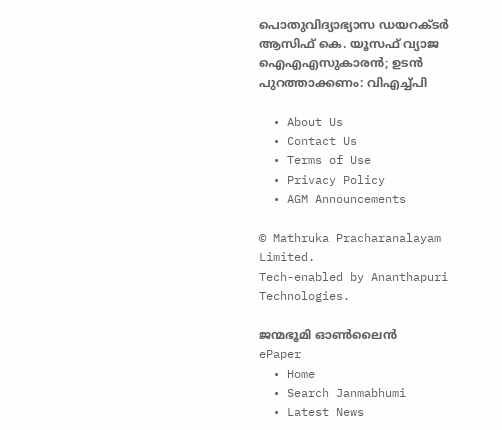പൊതുവിദ്യാഭ്യാസ ഡയറക്ടര്‍ ആസിഫ് കെ. യൂസഫ് വ്യാജ ഐഎഎസുകാരന്‍; ഉടന്‍ പുറത്താക്കണം: വിഎച്ച്പി

  • About Us
  • Contact Us
  • Terms of Use
  • Privacy Policy
  • AGM Announcements

© Mathruka Pracharanalayam Limited.
Tech-enabled by Ananthapuri Technologies.

ജന്മഭൂമി ഓണ്‍ലൈന്‍
ePaper
  • Home
  • Search Janmabhumi
  • Latest News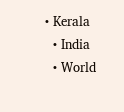• Kerala
  • India
  • World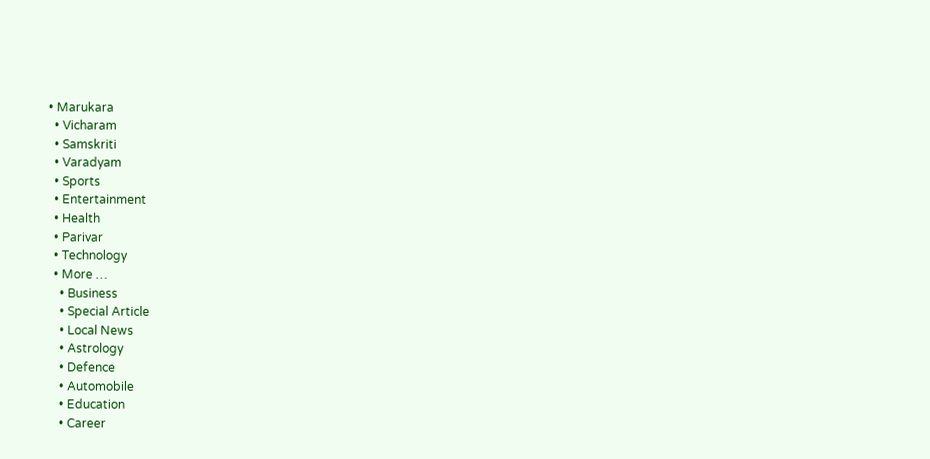• Marukara
  • Vicharam
  • Samskriti
  • Varadyam
  • Sports
  • Entertainment
  • Health
  • Parivar
  • Technology
  • More …
    • Business
    • Special Article
    • Local News
    • Astrology
    • Defence
    • Automobile
    • Education
    • Career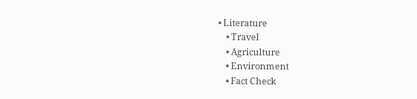• Literature
    • Travel
    • Agriculture
    • Environment
    • Fact Check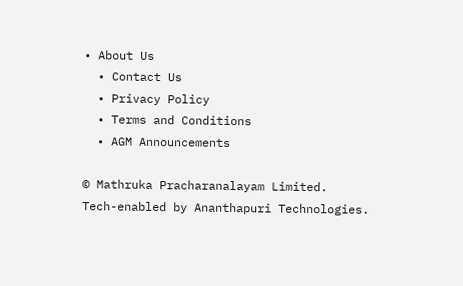• About Us
  • Contact Us
  • Privacy Policy
  • Terms and Conditions
  • AGM Announcements

© Mathruka Pracharanalayam Limited.
Tech-enabled by Ananthapuri Technologies.